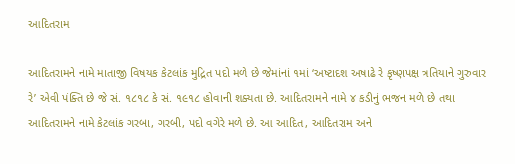આદિતરામ

આદિતરામને નામે માતાજી વિષયક કેટલાંક મુદ્રિત પદો મળે છે જેમાંનાં ૧માં ‘અષ્ટાદશ અષાઢે રે કૃષ્ણપક્ષ ત્રતિયાને ગુરુવાર રે’ એવી પંક્તિ છે જે સં. ૧૮૧૮ કે સં. ૧૯૧૮ હોવાની શક્યતા છે. આદિતરામને નામે ૪ કડીનું ભજન મળે છે તથા આદિતરામને નામે કેટલાંક ગરબા, ગરબી, પદો વગેરે મળે છે. આ આદિત, આદિતરામ અને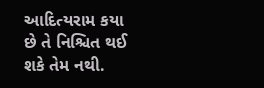આદિત્યરામ કયા છે તે નિશ્ચિત થઈ શકે તેમ નથી.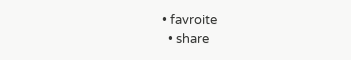• favroite
  • share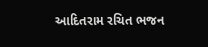આદિતરામ રચિત ભજન